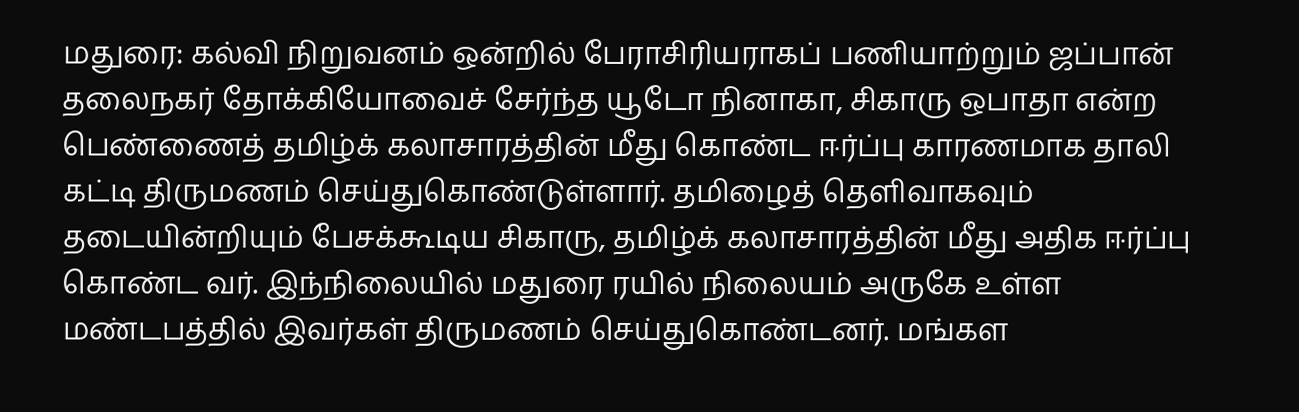மதுரை: கல்வி நிறுவனம் ஒன்றில் பேராசிரியராகப் பணியாற்றும் ஜப்பான் தலைநகர் தோக்கியோவைச் சேர்ந்த யூடோ நினாகா, சிகாரு ஒபாதா என்ற பெண்ணைத் தமிழ்க் கலாசாரத்தின் மீது கொண்ட ஈர்ப்பு காரணமாக தாலி கட்டி திருமணம் செய்துகொண்டுள்ளார். தமிழைத் தெளிவாகவும் தடையின்றியும் பேசக்கூடிய சிகாரு, தமிழ்க் கலாசாரத்தின் மீது அதிக ஈர்ப்பு கொண்ட வர். இந்நிலையில் மதுரை ரயில் நிலையம் அருகே உள்ள மண்டபத்தில் இவர்கள் திருமணம் செய்துகொண்டனர். மங்கள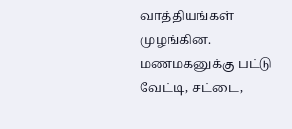வாத்தியங்கள் முழங்கின. மணமகனுக்கு பட்டு வேட்டி, சட்டை,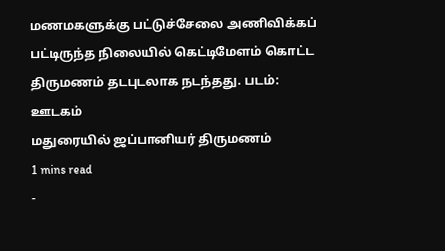மணமகளுக்கு பட்டுச்சேலை அணிவிக்கப் பட்டிருந்த நிலையில் கெட்டிமேளம் கொட்ட திருமணம் தடபுடலாக நடந்தது. படம்: ஊடகம்
மதுரையில் ஜப்பானியர் திருமணம்
1 mins read
-